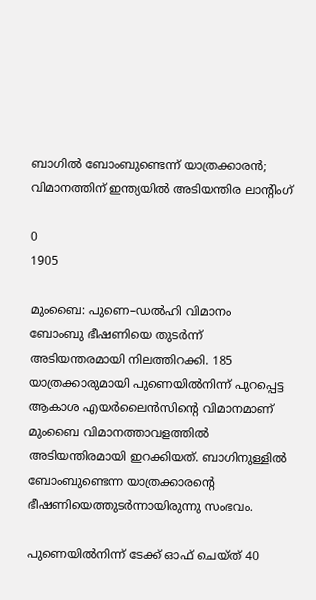ബാഗിൽ ബോംബുണ്ടെന്ന് യാത്രക്കാരൻ; വിമാനത്തിന് ഇന്ത്യയിൽ അടിയന്തിര ലാന്റിംഗ്

0
1905

മുംബൈ: പുണെ–ഡൽഹി വിമാനം
ബോംബു ഭീഷണിയെ തുടർന്ന്
അടിയന്തരമായി നിലത്തിറക്കി. 185 യാത്രക്കാരുമായി പുണെയിൽനിന്ന് പുറപ്പെട്ട ആകാശ എയർലൈൻസിന്റെ വിമാനമാണ് മുംബൈ വിമാനത്താവളത്തിൽ അടിയന്തിരമായി ഇറക്കിയത്. ബാഗിനുള്ളിൽ ബോംബുണ്ടെന്ന യാത്രക്കാരന്റെ ഭീഷണിയെത്തുടർന്നായിരുന്നു സംഭവം.

പു‌ണെയിൽനിന്ന് ടേക്ക് ഓഫ് ചെയ്ത് 40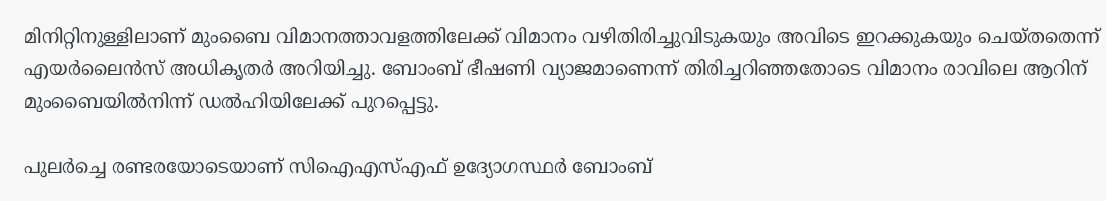മിനിറ്റിനുള്ളിലാണ് മുംബൈ വിമാനത്താവളത്തിലേക്ക് വിമാനം വഴിതിരിച്ചുവിടുകയും അവിടെ ഇറക്കുകയും ചെയ്തതെന്ന് എയർലൈൻസ് അധികൃതർ അറിയിച്ചു. ബോംബ് ഭീഷണി വ്യാജമാണെന്ന് തിരിച്ചറിഞ്ഞതോടെ വിമാനം രാവിലെ ആറിന് മുംബൈയിൽനിന്ന് ഡൽഹിയിലേക്ക് പുറപ്പെട്ടു.

പുലർച്ചെ രണ്ടരയോടെയാണ് സിഐഎസ്എഫ് ഉദ്യോഗസ്ഥർ ബോംബ്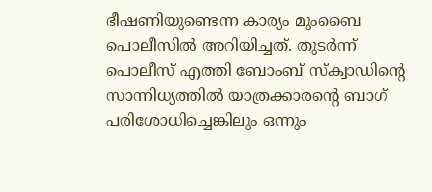ഭീഷണിയുണ്ടെന്ന കാര്യം മുംബൈ പൊലീസിൽ‌ അറിയിച്ചത്. തുടർന്ന് പൊലീസ് എത്തി ബോംബ് സ്ക്വാഡിന്റെ സാന്നിധ്യത്തിൽ യാത്രക്കാരന്റെ ബാഗ് പരിശോധിച്ചെങ്കിലും ഒന്നും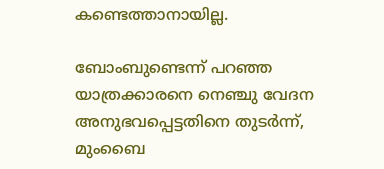കണ്ടെത്താനായില്ല.

ബോംബുണ്ടെന്ന് പറഞ്ഞ യാത്രക്കാരനെ നെഞ്ചു വേദന അനുഭവപ്പെട്ടതിനെ തുടർന്ന്, മുംബൈ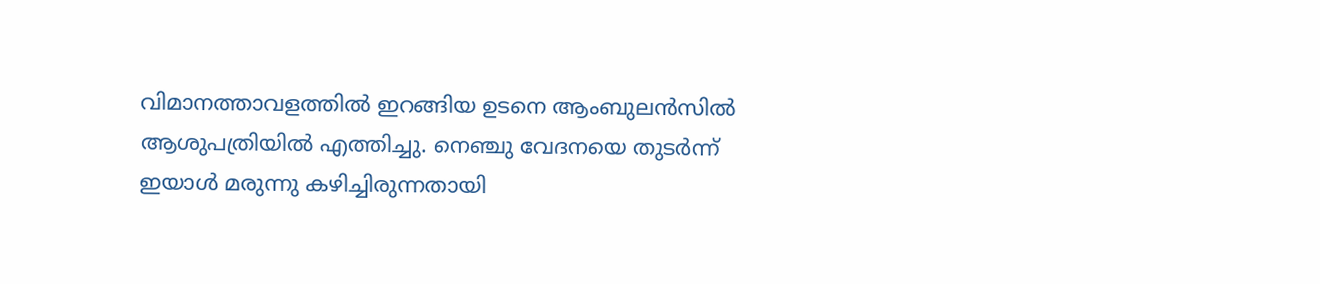വിമാനത്താവളത്തിൽ ഇറങ്ങിയ ഉടനെ ആംബുലൻസിൽ ആശുപത്രിയിൽ എത്തിച്ചു. നെഞ്ചു വേദനയെ തുടർന്ന് ഇയാൾ മരുന്നു കഴിച്ചിരുന്നതായി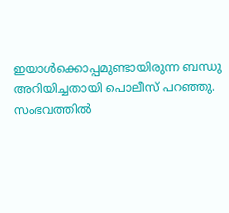ഇയാൾക്കൊപ്പമുണ്ടായിരുന്ന ബന്ധു അറിയിച്ചതായി പൊലീസ് പറഞ്ഞു. സംഭവത്തിൽ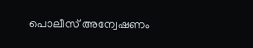പൊലീസ് അന്വേഷണം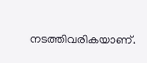നടത്തിവരികയാണ്.